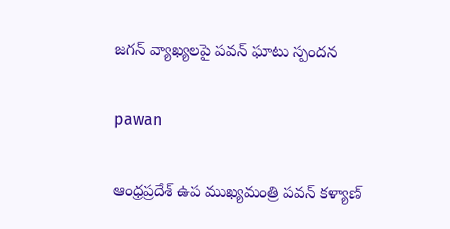జగన్ వ్యాఖ్యలపై పవన్ ఘాటు స్పందన

pawan

ఆంధ్రప్రదేశ్ ఉప ముఖ్యమంత్రి పవన్ కళ్యాణ్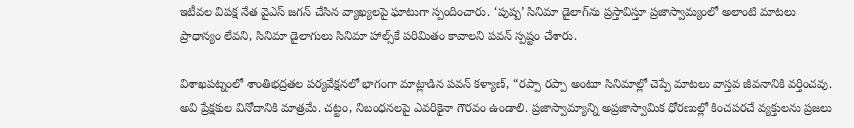ఇటీవల విపక్ష నేత వైఎస్ జగన్ చేసిన వ్యాఖ్యలపై ఘాటుగా స్పందించారు. ‘పుష్ప’ సినిమా డైలాగ్‌ను ప్రస్తావిస్తూ ప్రజాస్వామ్యంలో అలాంటి మాటలు ప్రాధాన్యం లేవని, సినిమా డైలాగులు సినిమా హాల్స్‌కే పరిమితం కావాలని పవన్ స్పష్టం చేశారు.

విశాఖపట్నంలో శాంతిభద్రతల పర్యవేక్షనలో భాగంగా మాట్లాడిన పవన్ కళ్యాణ్, “రప్పా రప్పా అంటూ సినిమాల్లో చెప్పే మాటలు వాస్తవ జీవనానికి వర్తించవు. అవి ప్రేక్షకుల వినోదానికి మాత్రమే. చట్టం, నిబంధనలపై ఎవరికైనా గౌరవం ఉండాలి. ప్రజాస్వామ్యాన్ని అప్రజాస్వామిక ధోరణుల్లో కించపరచే వ్యక్తులను ప్రజలు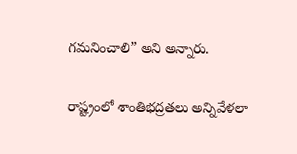గమనించాలి” అని అన్నారు.

రాష్ట్రంలో శాంతిభద్రతలు అన్నివేళలా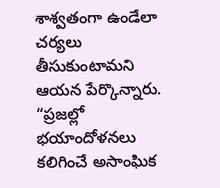శాశ్వతంగా ఉండేలా చర్యలు తీసుకుంటామని ఆయన పేర్కొన్నారు. “ప్రజల్లో భయాందోళనలు కలిగించే అసాంఘిక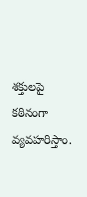శక్తులపై కఠినంగా వ్యవహరిస్తాం.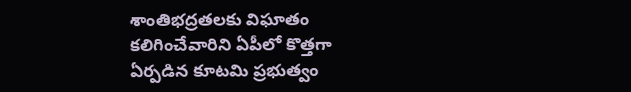శాంతిభద్రతలకు విఘాతం కలిగించేవారిని ఏపీలో కొత్తగా ఏర్పడిన కూటమి ప్రభుత్వం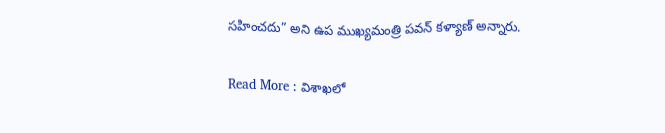సహించదు” అని ఉప ముఖ్యమంత్రి పవన్ కళ్యాణ్ అన్నారు.

Read More : విశాఖలో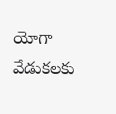యోగా వేడుకలకు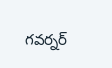గవర్నర్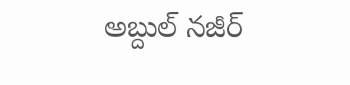అబ్దుల్ నజీర్